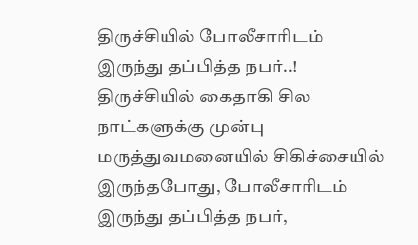திருச்சியில் போலீசாரிடம் இருந்து தப்பித்த நபர்..!
திருச்சியில் கைதாகி சில நாட்களுக்கு முன்பு மருத்துவமனையில் சிகிச்சையில் இருந்தபோது, போலீசாரிடம் இருந்து தப்பித்த நபர்,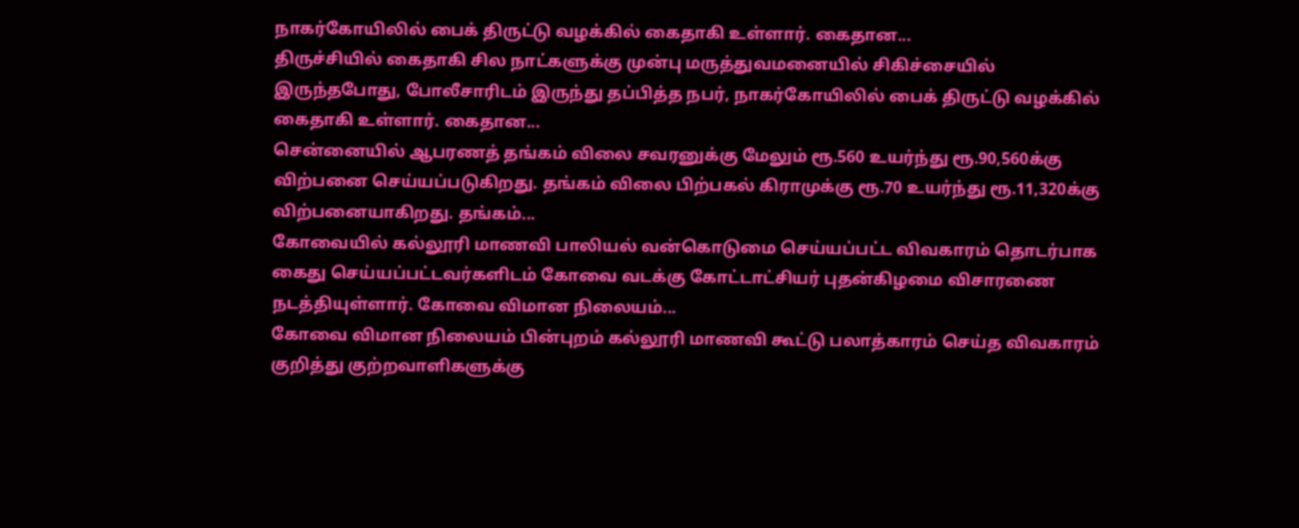நாகர்கோயிலில் பைக் திருட்டு வழக்கில் கைதாகி உள்ளார். கைதான...
திருச்சியில் கைதாகி சில நாட்களுக்கு முன்பு மருத்துவமனையில் சிகிச்சையில் இருந்தபோது, போலீசாரிடம் இருந்து தப்பித்த நபர், நாகர்கோயிலில் பைக் திருட்டு வழக்கில் கைதாகி உள்ளார். கைதான...
சென்னையில் ஆபரணத் தங்கம் விலை சவரனுக்கு மேலும் ரூ.560 உயர்ந்து ரூ.90,560க்கு விற்பனை செய்யப்படுகிறது. தங்கம் விலை பிற்பகல் கிராமுக்கு ரூ.70 உயர்ந்து ரூ.11,320க்கு விற்பனையாகிறது. தங்கம்...
கோவையில் கல்லூரி மாணவி பாலியல் வன்கொடுமை செய்யப்பட்ட விவகாரம் தொடர்பாக கைது செய்யப்பட்டவர்களிடம் கோவை வடக்கு கோட்டாட்சியர் புதன்கிழமை விசாரணை நடத்தியுள்ளார். கோவை விமான நிலையம்...
கோவை விமான நிலையம் பின்புறம் கல்லூரி மாணவி கூட்டு பலாத்காரம் செய்த விவகாரம் குறித்து குற்றவாளிகளுக்கு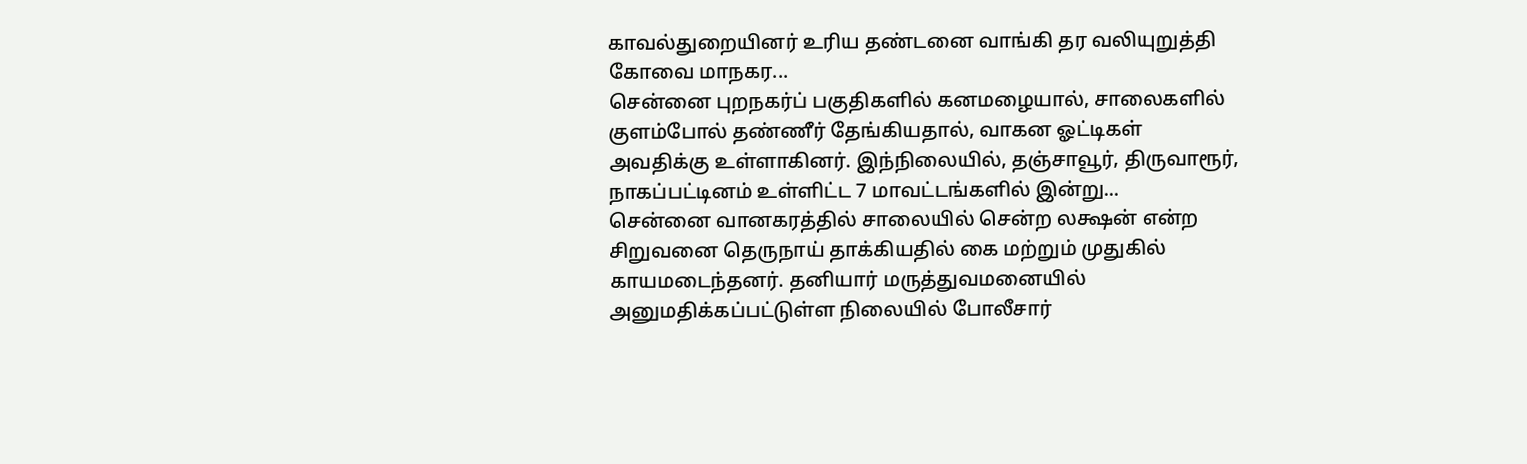காவல்துறையினர் உரிய தண்டனை வாங்கி தர வலியுறுத்தி கோவை மாநகர...
சென்னை புறநகர்ப் பகுதிகளில் கனமழையால், சாலைகளில் குளம்போல் தண்ணீர் தேங்கியதால், வாகன ஓட்டிகள் அவதிக்கு உள்ளாகினர். இந்நிலையில், தஞ்சாவூர், திருவாரூர், நாகப்பட்டினம் உள்ளிட்ட 7 மாவட்டங்களில் இன்று...
சென்னை வானகரத்தில் சாலையில் சென்ற லக்ஷன் என்ற சிறுவனை தெருநாய் தாக்கியதில் கை மற்றும் முதுகில் காயமடைந்தனர். தனியார் மருத்துவமனையில் அனுமதிக்கப்பட்டுள்ள நிலையில் போலீசார்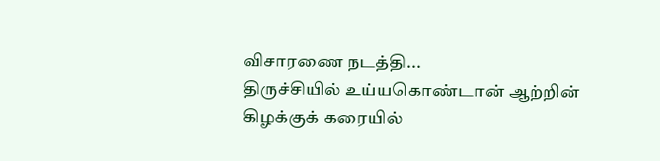விசாரணை நடத்தி...
திருச்சியில் உய்யகொண்டான் ஆற்றின் கிழக்குக் கரையில்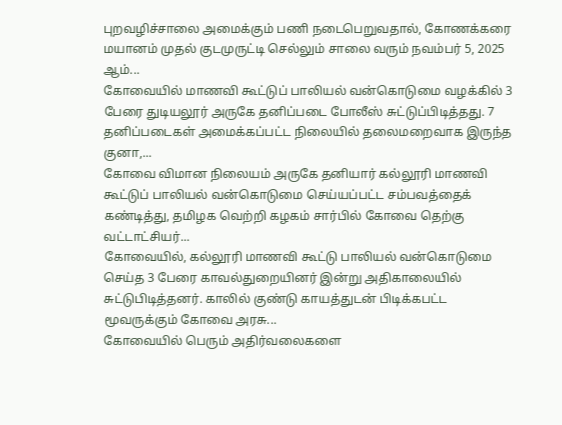புறவழிச்சாலை அமைக்கும் பணி நடைபெறுவதால், கோணக்கரை மயானம் முதல் குடமுருட்டி செல்லும் சாலை வரும் நவம்பர் 5, 2025 ஆம்...
கோவையில் மாணவி கூட்டுப் பாலியல் வன்கொடுமை வழக்கில் 3 பேரை துடியலூர் அருகே தனிப்படை போலீஸ் சுட்டுப்பிடித்தது. 7 தனிப்படைகள் அமைக்கப்பட்ட நிலையில் தலைமறைவாக இருந்த குனா,...
கோவை விமான நிலையம் அருகே தனியார் கல்லூரி மாணவி கூட்டுப் பாலியல் வன்கொடுமை செய்யப்பட்ட சம்பவத்தைக் கண்டித்து, தமிழக வெற்றி கழகம் சார்பில் கோவை தெற்கு வட்டாட்சியர்...
கோவையில், கல்லூரி மாணவி கூட்டு பாலியல் வன்கொடுமை செய்த 3 பேரை காவல்துறையினர் இன்று அதிகாலையில் சுட்டுபிடித்தனர். காலில் குண்டு காயத்துடன் பிடிக்கபட்ட மூவருக்கும் கோவை அரசு...
கோவையில் பெரும் அதிர்வலைகளை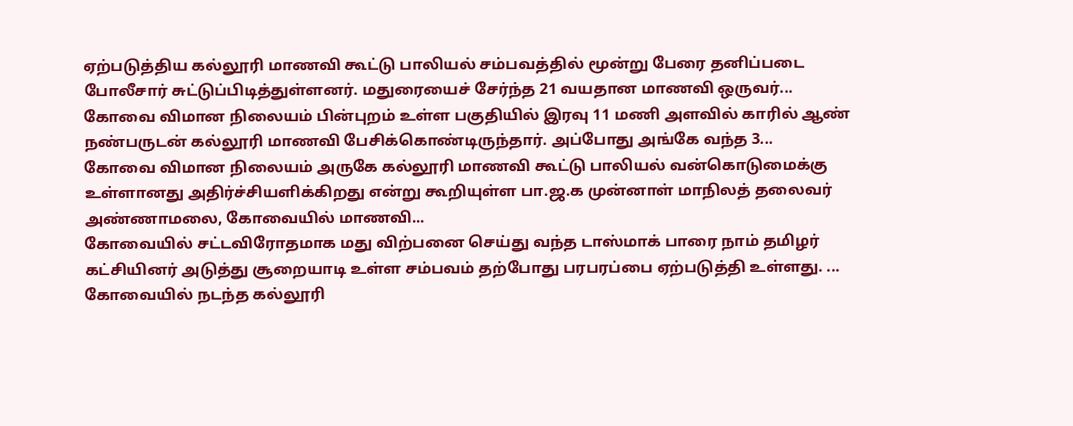ஏற்படுத்திய கல்லூரி மாணவி கூட்டு பாலியல் சம்பவத்தில் மூன்று பேரை தனிப்படை போலீசார் சுட்டுப்பிடித்துள்ளனர். மதுரையைச் சேர்ந்த 21 வயதான மாணவி ஒருவர்...
கோவை விமான நிலையம் பின்புறம் உள்ள பகுதியில் இரவு 11 மணி அளவில் காரில் ஆண் நண்பருடன் கல்லூரி மாணவி பேசிக்கொண்டிருந்தார். அப்போது அங்கே வந்த 3...
கோவை விமான நிலையம் அருகே கல்லூரி மாணவி கூட்டு பாலியல் வன்கொடுமைக்கு உள்ளானது அதிர்ச்சியளிக்கிறது என்று கூறியுள்ள பா.ஜ.க முன்னாள் மாநிலத் தலைவர் அண்ணாமலை, கோவையில் மாணவி...
கோவையில் சட்டவிரோதமாக மது விற்பனை செய்து வந்த டாஸ்மாக் பாரை நாம் தமிழர் கட்சியினர் அடுத்து சூறையாடி உள்ள சம்பவம் தற்போது பரபரப்பை ஏற்படுத்தி உள்ளது. ...
கோவையில் நடந்த கல்லூரி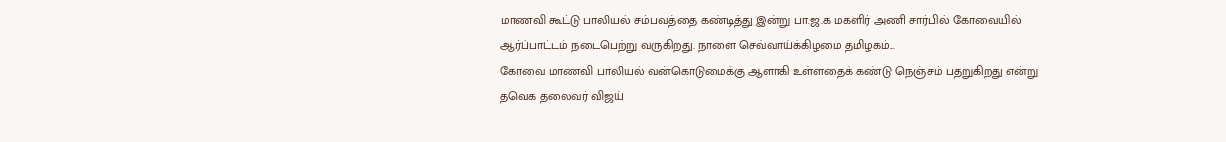மாணவி கூட்டு பாலியல் சம்பவத்தை கண்டித்து இன்று பா.ஜ.க மகளிர் அணி சார்பில் கோவையில் ஆர்ப்பாட்டம் நடைபெற்று வருகிறது. நாளை செவ்வாய்க்கிழமை தமிழகம்...
கோவை மாணவி பாலியல் வன்கொடுமைக்கு ஆளாகி உள்ளதைக் கண்டு நெஞ்சம் பதறுகிறது என்று தவெக தலைவர் விஜய்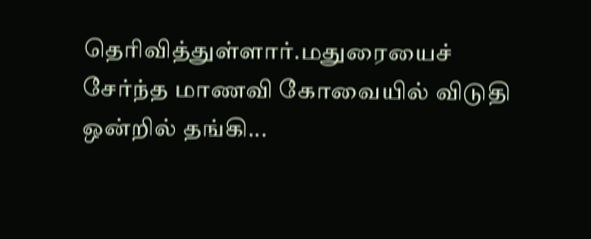தெரிவித்துள்ளார்.மதுரையைச் சேர்ந்த மாணவி கோவையில் விடுதி ஒன்றில் தங்கி...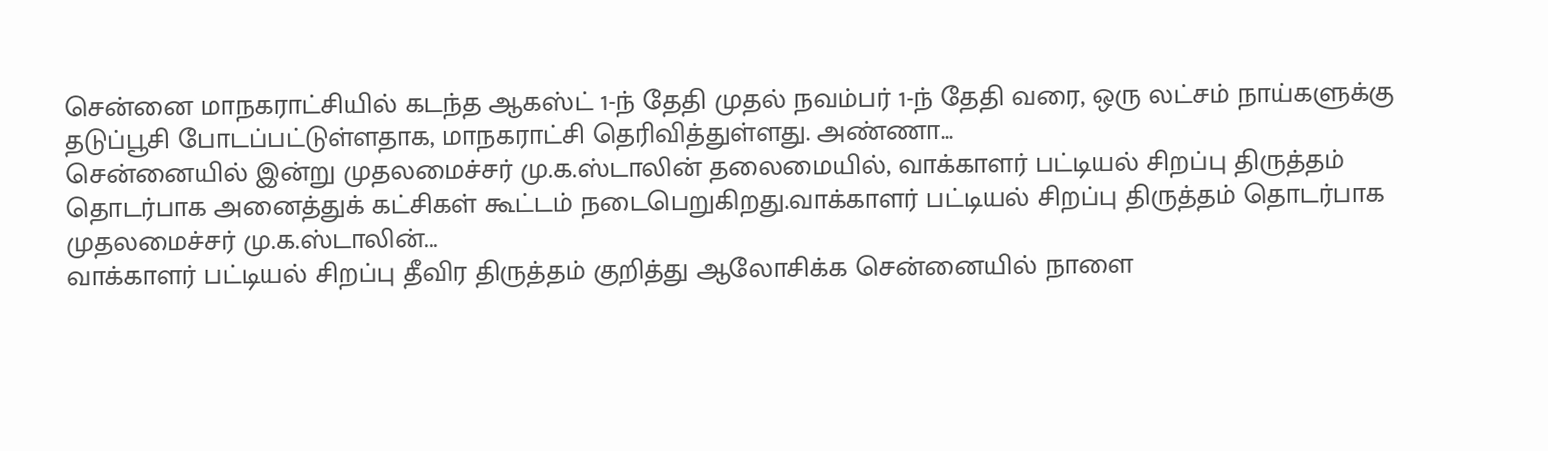சென்னை மாநகராட்சியில் கடந்த ஆகஸ்ட் 1-ந் தேதி முதல் நவம்பர் 1-ந் தேதி வரை, ஒரு லட்சம் நாய்களுக்கு தடுப்பூசி போடப்பட்டுள்ளதாக, மாநகராட்சி தெரிவித்துள்ளது. அண்ணா...
சென்னையில் இன்று முதலமைச்சர் மு.க.ஸ்டாலின் தலைமையில், வாக்காளர் பட்டியல் சிறப்பு திருத்தம் தொடர்பாக அனைத்துக் கட்சிகள் கூட்டம் நடைபெறுகிறது.வாக்காளர் பட்டியல் சிறப்பு திருத்தம் தொடர்பாக முதலமைச்சர் மு.க.ஸ்டாலின்...
வாக்காளர் பட்டியல் சிறப்பு தீவிர திருத்தம் குறித்து ஆலோசிக்க சென்னையில் நாளை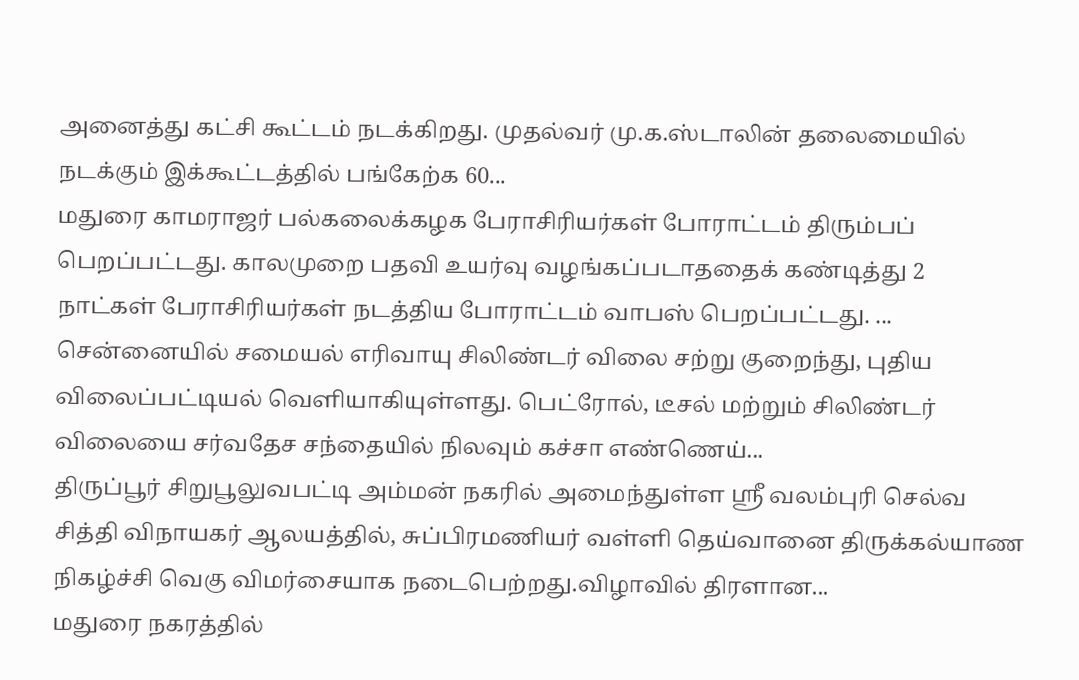அனைத்து கட்சி கூட்டம் நடக்கிறது. முதல்வர் மு.க.ஸ்டாலின் தலைமையில் நடக்கும் இக்கூட்டத்தில் பங்கேற்க 60...
மதுரை காமராஜர் பல்கலைக்கழக பேராசிரியர்கள் போராட்டம் திரும்பப் பெறப்பட்டது. காலமுறை பதவி உயர்வு வழங்கப்படாததைக் கண்டித்து 2 நாட்கள் பேராசிரியர்கள் நடத்திய போராட்டம் வாபஸ் பெறப்பட்டது. ...
சென்னையில் சமையல் எரிவாயு சிலிண்டர் விலை சற்று குறைந்து, புதிய விலைப்பட்டியல் வெளியாகியுள்ளது. பெட்ரோல், டீசல் மற்றும் சிலிண்டர் விலையை சர்வதேச சந்தையில் நிலவும் கச்சா எண்ணெய்...
திருப்பூர் சிறுபூலுவபட்டி அம்மன் நகரில் அமைந்துள்ள ஸ்ரீ வலம்புரி செல்வ சித்தி விநாயகர் ஆலயத்தில், சுப்பிரமணியர் வள்ளி தெய்வானை திருக்கல்யாண நிகழ்ச்சி வெகு விமர்சையாக நடைபெற்றது.விழாவில் திரளான...
மதுரை நகரத்தில்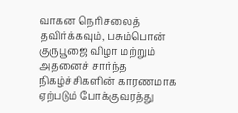வாகன நெரிசலைத் தவிர்க்கவும், பசும்பொன் குருபூஜை விழா மற்றும் அதனைச் சார்ந்த நிகழ்ச்சிகளின் காரணமாக ஏற்படும் போக்குவரத்து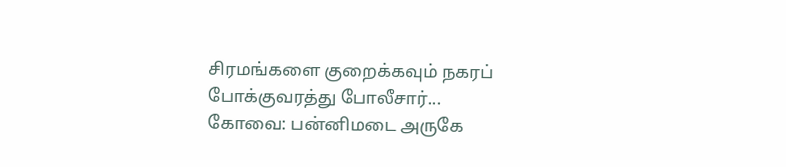சிரமங்களை குறைக்கவும் நகரப் போக்குவரத்து போலீசார்...
கோவை: பன்னிமடை அருகே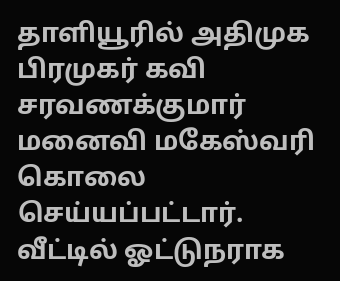தாளியூரில் அதிமுக பிரமுகர் கவி சரவணக்குமார் மனைவி மகேஸ்வரி கொலை செய்யப்பட்டார். வீட்டில் ஓட்டுநராக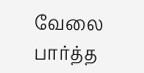வேலை பார்த்த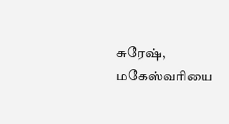சுரேஷ், மகேஸ்வரியை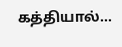கத்தியால்...